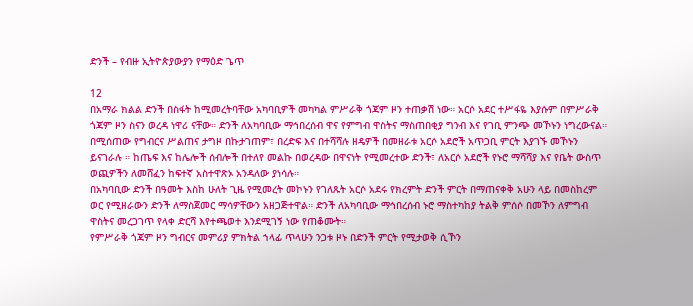ድንች – የብዙ ኢትዮጵያውያን የማዕድ ጌጥ

12
በአማራ ክልል ድንች በስፋት ከሚመረትባቸው አካባቢዎች መካካል ምሥራቅ ጎጃም ዞን ተጠቃሽ ነው። አርሶ አደር ተሥፋዬ እያሱም በምሥራቅ ጎጃም ዞን ስናን ወረዳ ነዋሪ ናቸው። ድንች ለአካባቢው ማኅበረሰብ ዋና የምግብ ዋስትና ማስጠበቂያ ግንብ እና የገቢ ምንጭ መኾኑን ነግረውናል።
በሚሰጠው የግብርና ሥልጠና ታግዞ በኩታገጠም፣ በረድፍ እና በተሻሻሉ ዘዴዎች በመዘራቱ አርሶ አደሮች አጥጋቢ ምርት እያገኙ መኾኑን ይናገራሉ ። ከጤፍ እና ከሌሎች ሰብሎች በተለየ መልኩ በወረዳው በዋናነት የሚመረተው ድንች፣ ለአርሶ አደሮች የኑሮ ማሻሻያ እና የቤት ውስጥ ወጪዎችን ለመሸፈን ከፍተኛ አስተዋጽኦ አንዳለው ያነሳሉ።
በአካባቢው ድንች በዓመት እስከ ሁለት ጊዜ የሚመረት መኮኑን የገለጹት አርሶ አደሩ የክረምት ድንች ምርት በማጠናቀቅ አሁን ላይ በመስከረም ወር የሚዘራውን ድንች ለማስጀመር ማሳዎቸውን አዘጋጅተዋል። ድንች ለአካባቢው ማኅበረሰብ ኑሮ ማስተካከያ ትልቅ ምሰሶ በመኾን ለምግብ ዋስትና መረጋገጥ የላቀ ድርሻ እየተጫወተ እንደሚገኝ ነው የጠቆሙት።
የምሥራቅ ጎጃም ዞን ግብርና መምሪያ ምክትል ኀላፊ ጥላሁን ንጋቱ ዞኑ በድንች ምርት የሚታወቅ ሲኾን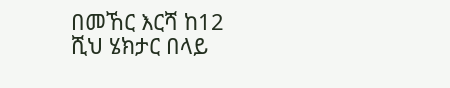በመኸር እርሻ ከ12 ሺህ ሄክታር በላይ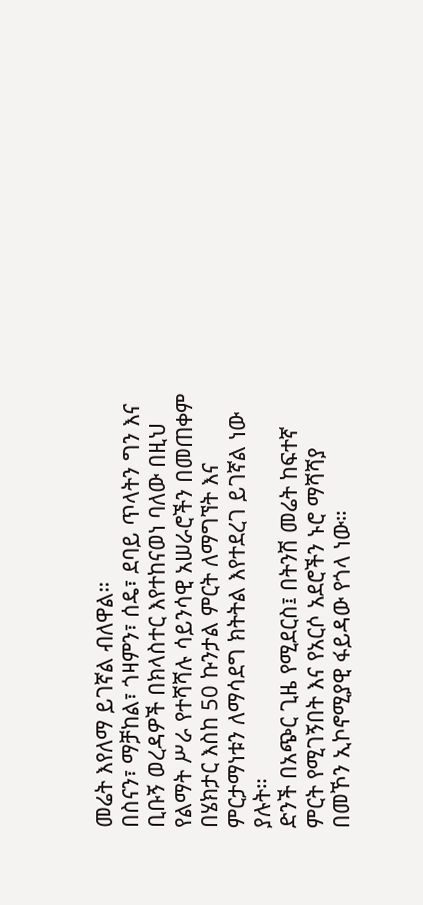መሬት እየለማ ይገኛል ብለዋል።
በስናን፣ ማቻከል፣ ጎዛምን፣ ሰዴ፣ ደባይ ጥላትን ግን እና ቢቡኝ ወረዳዎች በክላስተር እየተከናወነ ባለው በዚህ የልማት ሥራ የተሻሻሉ ሳይንሳዊ አሠራሮችን በመጠቀም በሄክታር እስከ 50 ኩንታል ምርት ለማግኘት እና ምርታማነቱን ለማሳደግ ክትትል እየተደረገ ይገኛል ነው ያሉት።
ድንች በአጭር ጊዜ የሚደርስ፤ በትንሽ መሬት ከፍተኛ ምርት የሚገኝበት እና የአርሶ አደሮችን ኑሮ ማሻሻያ በመኾን ኢኮኖሚያዊ ፋይዳው የጎላ ነው።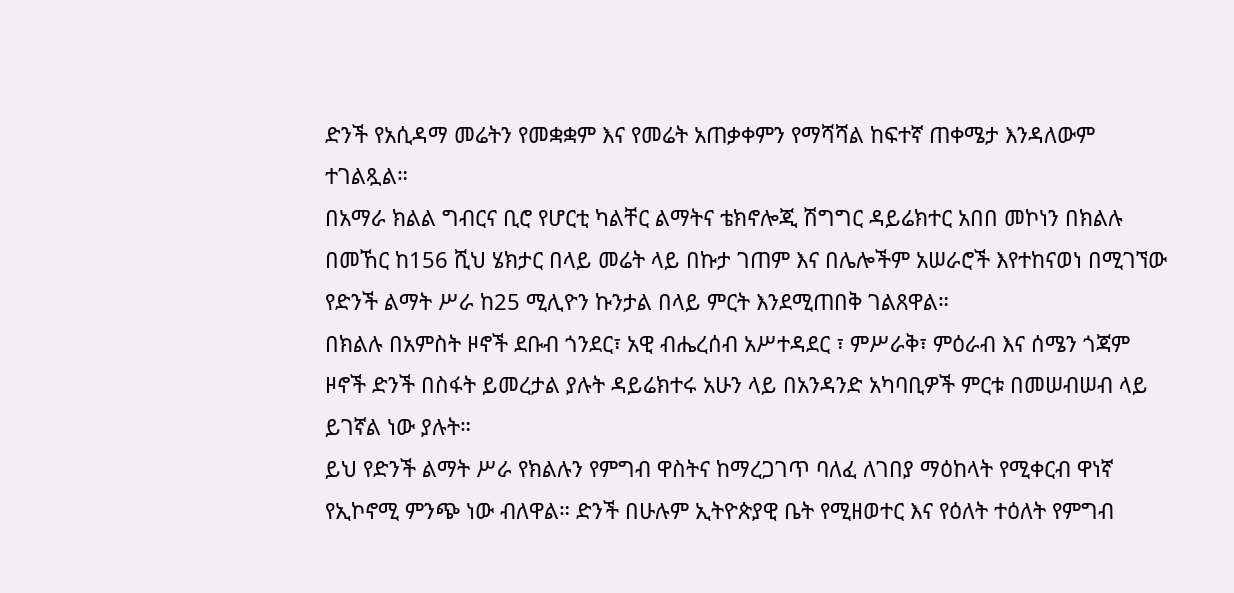ድንች የአሲዳማ መሬትን የመቋቋም እና የመሬት አጠቃቀምን የማሻሻል ከፍተኛ ጠቀሜታ እንዳለውም ተገልጿል።
በአማራ ክልል ግብርና ቢሮ የሆርቲ ካልቸር ልማትና ቴክኖሎጂ ሽግግር ዳይሬክተር አበበ መኮነን በክልሉ በመኸር ከ156 ሺህ ሄክታር በላይ መሬት ላይ በኩታ ገጠም እና በሌሎችም አሠራሮች እየተከናወነ በሚገኘው የድንች ልማት ሥራ ከ25 ሚሊዮን ኩንታል በላይ ምርት እንደሚጠበቅ ገልጸዋል።
በክልሉ በአምስት ዞኖች ደቡብ ጎንደር፣ አዊ ብሔረሰብ አሥተዳደር ፣ ምሥራቅ፣ ምዕራብ እና ሰሜን ጎጃም ዞኖች ድንች በስፋት ይመረታል ያሉት ዳይሬክተሩ አሁን ላይ በአንዳንድ አካባቢዎች ምርቱ በመሠብሠብ ላይ ይገኛል ነው ያሉት።
ይህ የድንች ልማት ሥራ የክልሉን የምግብ ዋስትና ከማረጋገጥ ባለፈ ለገበያ ማዕከላት የሚቀርብ ዋነኛ የኢኮኖሚ ምንጭ ነው ብለዋል። ድንች በሁሉም ኢትዮጵያዊ ቤት የሚዘወተር እና የዕለት ተዕለት የምግብ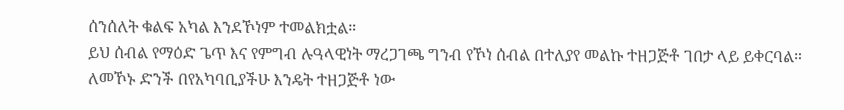ሰንሰለት ቁልፍ አካል እንደኾነም ተመልክቷል።
ይህ ሰብል የማዕድ ጌጥ እና የምግብ ሉዓላዊነት ማረጋገጫ ግንብ የኾነ ሰብል በተለያየ መልኩ ተዘጋጅቶ ገበታ ላይ ይቀርባል።
ለመኾኑ ድንች በየአካባቢያችሁ እንዴት ተዘጋጅቶ ነው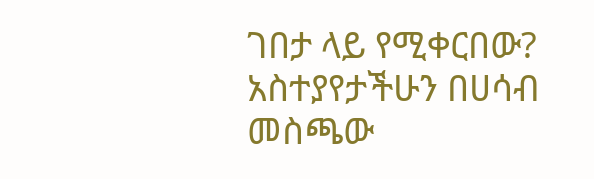ገበታ ላይ የሚቀርበው? አስተያየታችሁን በሀሳብ መስጫው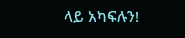ላይ አካፍሉን!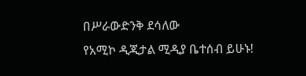በሥራውድንቅ ደሳለው
የአሚኮ ዲጂታል ሚዲያ ቤተሰብ ይሁኑ!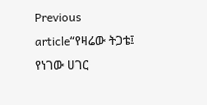Previous article“የዛሬው ትጋቴ፤ የነገው ሀገር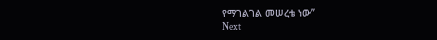የማገልገል መሠረቴ ነው”
Next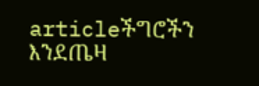articleችግሮችን እንደጤዛ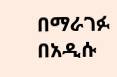በማራገፉ በአዲሱ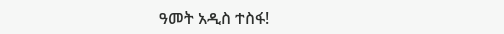ዓመት አዲስ ተስፋ!